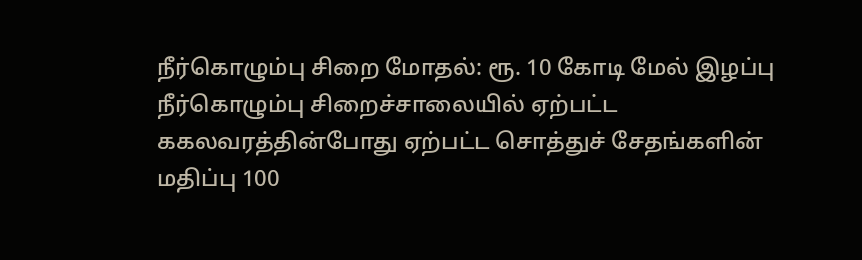நீர்கொழும்பு சிறை மோதல்: ரூ. 10 கோடி மேல் இழப்பு
நீர்கொழும்பு சிறைச்சாலையில் ஏற்பட்ட ககலவரத்தின்போது ஏற்பட்ட சொத்துச் சேதங்களின் மதிப்பு 100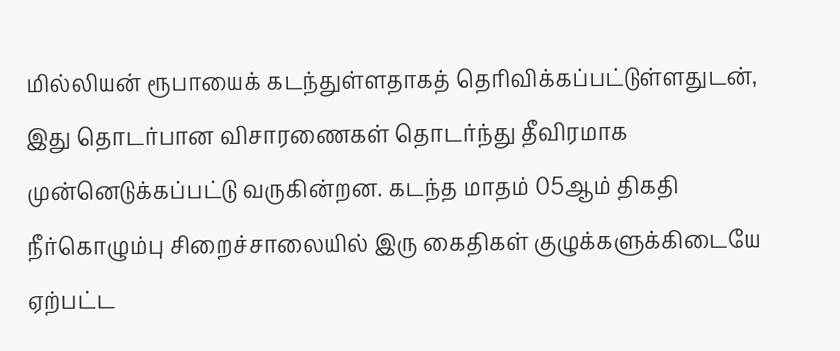மில்லியன் ரூபாயைக் கடந்துள்ளதாகத் தெரிவிக்கப்பட்டுள்ளதுடன், இது தொடர்பான விசாரணைகள் தொடர்ந்து தீவிரமாக முன்னெடுக்கப்பட்டு வருகின்றன. கடந்த மாதம் 05ஆம் திகதி நீர்கொழும்பு சிறைச்சாலையில் இரு கைதிகள் குழுக்களுக்கிடையே ஏற்பட்ட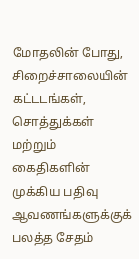மோதலின் போது, சிறைச்சாலையின் கட்டடங்கள், சொத்துக்கள் மற்றும் கைதிகளின் முக்கிய பதிவு ஆவணங்களுக்குக் பலத்த சேதம்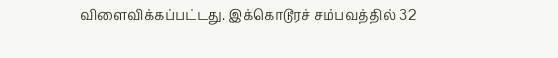விளைவிக்கப்பட்டது. இக்கொடூரச் சம்பவத்தில் 32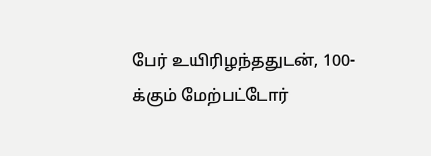பேர் உயிரிழந்ததுடன், 100-க்கும் மேற்பட்டோர்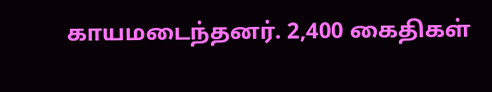காயமடைந்தனர். 2,400 கைதிகள்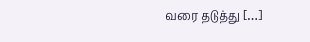வரை தடுத்து […]